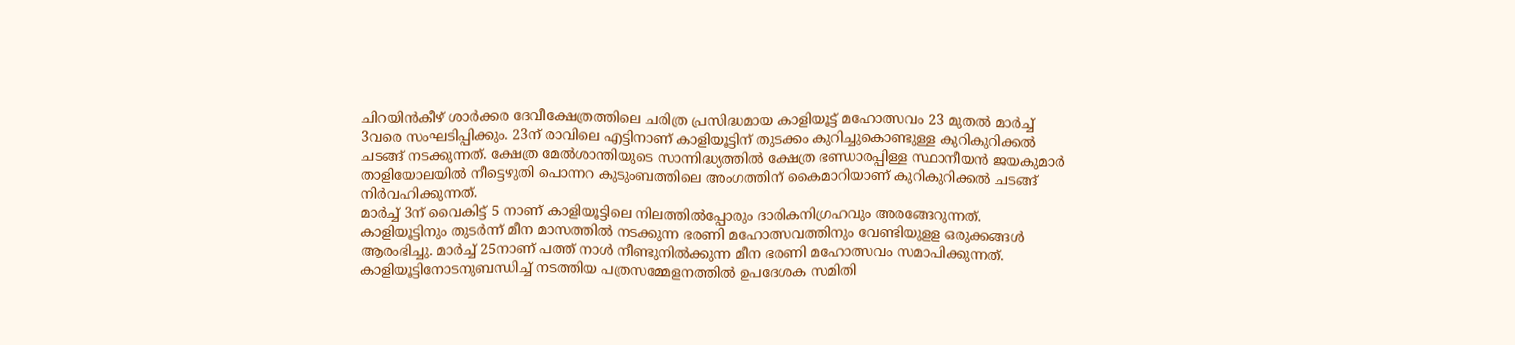ചിറയിൻകീഴ് ശാർക്കര ദേവീക്ഷേത്രത്തിലെ ചരിത്ര പ്രസിദ്ധമായ കാളിയൂട്ട് മഹോത്സവം 23 മുതൽ മാർച്ച് 3വരെ സംഘടിപ്പിക്കും. 23ന് രാവിലെ എട്ടിനാണ് കാളിയൂട്ടിന് തുടക്കം കുറിച്ചുകൊണ്ടുള്ള കുറികുറിക്കൽ ചടങ്ങ് നടക്കുന്നത്. ക്ഷേത്ര മേൽശാന്തിയുടെ സാന്നിദ്ധ്യത്തിൽ ക്ഷേത്ര ഭണ്ഡാരപ്പിള്ള സ്ഥാനീയൻ ജയകുമാർ താളിയോലയിൽ നീട്ടെഴുതി പൊന്നറ കുടുംബത്തിലെ അംഗത്തിന് കൈമാറിയാണ് കുറികുറിക്കൽ ചടങ്ങ് നിർവഹിക്കുന്നത്.
മാർച്ച് 3ന് വൈകിട്ട് 5 നാണ് കാളിയൂട്ടിലെ നിലത്തിൽപ്പോരും ദാരികനിഗ്രഹവും അരങ്ങേറുന്നത്.
കാളിയൂട്ടിനും തുടർന്ന് മീന മാസത്തിൽ നടക്കുന്ന ഭരണി മഹോത്സവത്തിനും വേണ്ടിയുളള ഒരുക്കങ്ങൾ ആരംഭിച്ചു. മാർച്ച് 25നാണ് പത്ത് നാൾ നീണ്ടുനിൽക്കുന്ന മീന ഭരണി മഹോത്സവം സമാപിക്കുന്നത്. കാളിയൂട്ടിനോടനുബന്ധിച്ച് നടത്തിയ പത്രസമ്മേളനത്തിൽ ഉപദേശക സമിതി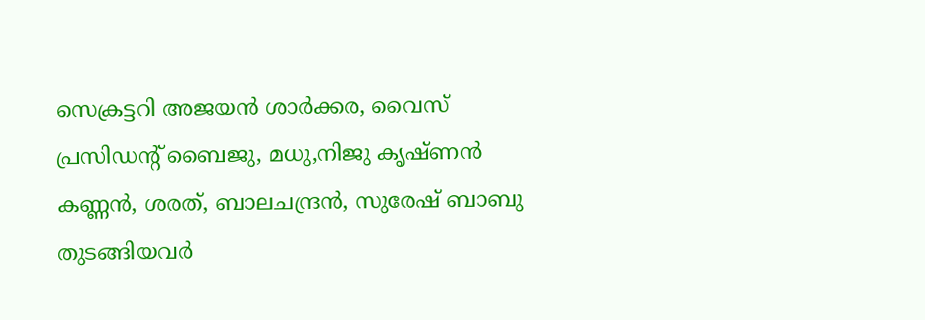സെക്രട്ടറി അജയൻ ശാർക്കര, വൈസ് പ്രസിഡന്റ് ബൈജു, മധു,നിജു കൃഷ്ണൻ കണ്ണൻ, ശരത്, ബാലചന്ദ്രൻ, സുരേഷ് ബാബു തുടങ്ങിയവർ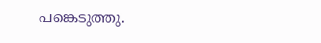പങ്കെടുത്തു.